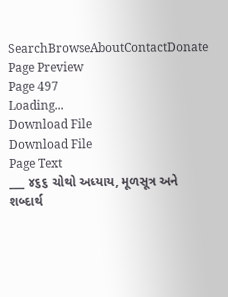SearchBrowseAboutContactDonate
Page Preview
Page 497
Loading...
Download File
Download File
Page Text
___ ૪૬૬ ચોથો અધ્યાય, મૂળસૂત્ર અને શબ્દાર્થ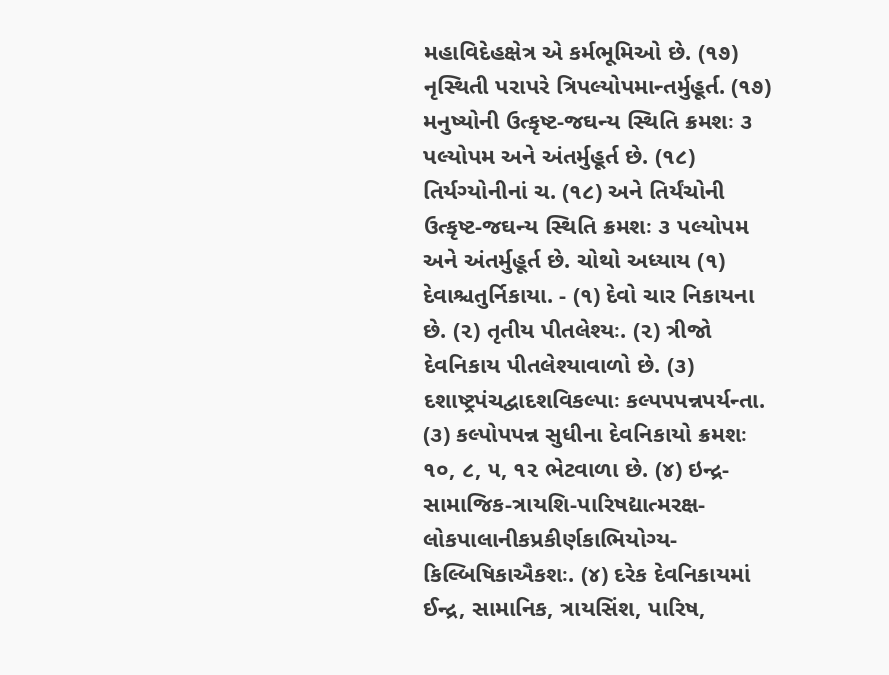મહાવિદેહક્ષેત્ર એ કર્મભૂમિઓ છે. (૧૭) નૃસ્થિતી પરાપરે ત્રિપલ્યોપમાન્તર્મુહૂર્ત. (૧૭) મનુષ્યોની ઉત્કૃષ્ટ-જઘન્ય સ્થિતિ ક્રમશઃ ૩ પલ્યોપમ અને અંતર્મુહૂર્ત છે. (૧૮) તિર્યગ્યોનીનાં ચ. (૧૮) અને તિર્યંચોની ઉત્કૃષ્ટ-જઘન્ય સ્થિતિ ક્રમશઃ ૩ પલ્યોપમ અને અંતર્મુહૂર્ત છે. ચોથો અધ્યાય (૧) દેવાશ્ચતુર્નિકાયા. - (૧) દેવો ચાર નિકાયના છે. (૨) તૃતીય પીતલેશ્યઃ. (૨) ત્રીજો દેવનિકાય પીતલેશ્યાવાળો છે. (૩) દશાષ્ટ્રપંચદ્વાદશવિકલ્પાઃ કલ્પપપન્નપર્યન્તા. (૩) કલ્પોપપન્ન સુધીના દેવનિકાયો ક્રમશઃ ૧૦, ૮, ૫, ૧૨ ભેટવાળા છે. (૪) ઇન્દ્ર-સામાજિક-ત્રાયશિ-પારિષદ્યાત્મરક્ષ-લોકપાલાનીકપ્રકીર્ણકાભિયોગ્ય-કિલ્બિષિકાઐકશઃ. (૪) દરેક દેવનિકાયમાં ઈન્દ્ર, સામાનિક, ત્રાયસિંશ, પારિષ,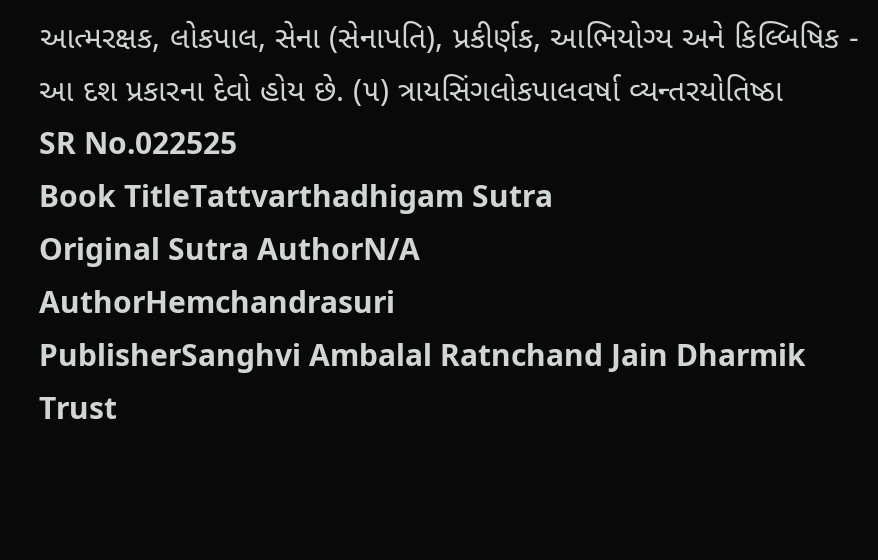આત્મરક્ષક, લોકપાલ, સેના (સેનાપતિ), પ્રકીર્ણક, આભિયોગ્ય અને કિલ્બિષિક - આ દશ પ્રકારના દેવો હોય છે. (૫) ત્રાયસિંગલોકપાલવર્ષા વ્યન્તરયોતિષ્ઠા
SR No.022525
Book TitleTattvarthadhigam Sutra
Original Sutra AuthorN/A
AuthorHemchandrasuri
PublisherSanghvi Ambalal Ratnchand Jain Dharmik Trust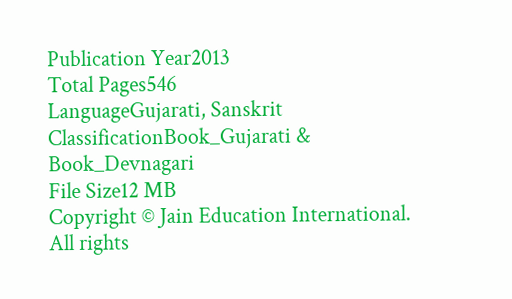Publication Year2013
Total Pages546
LanguageGujarati, Sanskrit
ClassificationBook_Gujarati & Book_Devnagari
File Size12 MB
Copyright © Jain Education International. All rights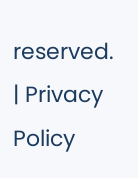reserved. | Privacy Policy